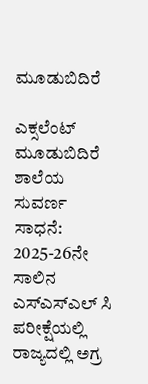ಮೂಡುಬಿದಿರೆ

ಎಕ್ಸಲೆಂಟ್ ಮೂಡುಬಿದಿರೆ ಶಾಲೆಯ ಸುವರ್ಣ ಸಾಧನೆ: 2025-26ನೇ ಸಾಲಿನ ಎಸ್‌ಎಸ್‌ಎಲ್ ಸಿ ಪರೀಕ್ಷೆಯಲ್ಲಿ ರಾಜ್ಯದಲ್ಲಿ ಅಗ್ರ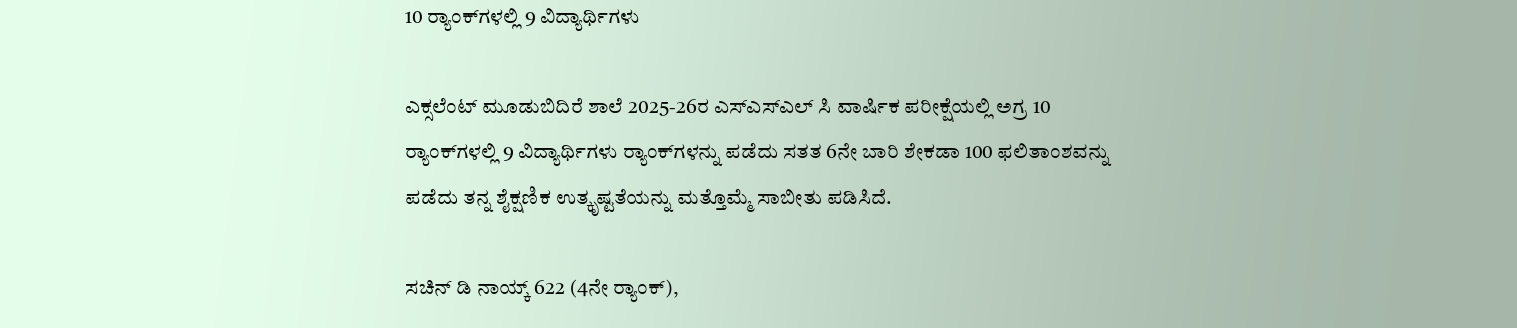10 ರ್‍ಯಾಂಕ್‌ಗಳಲ್ಲಿ 9 ವಿದ್ಯಾರ್ಥಿಗಳು

ಎಕ್ಸಲೆಂಟ್ ಮೂಡುಬಿದಿರೆ ಶಾಲೆ 2025-26ರ ಎಸ್‌ಎಸ್‌ಎಲ್ ಸಿ ವಾರ್ಷಿಕ ಪರೀಕ್ಷೆಯಲ್ಲಿ ಅಗ್ರ 10 ರ್‍ಯಾಂಕ್‌ಗಳಲ್ಲಿ 9 ವಿದ್ಯಾರ್ಥಿಗಳು ರ್‍ಯಾಂಕ್‌ಗಳನ್ನು ಪಡೆದು ಸತತ 6ನೇ ಬಾರಿ ಶೇಕಡಾ 100 ಫಲಿತಾಂಶವನ್ನು ಪಡೆದು ತನ್ನ ಶೈಕ್ಷಣಿಕ ಉತ್ಕೃಷ್ಟತೆಯನ್ನು ಮತ್ತೊಮ್ಮೆ ಸಾಬೀತು ಪಡಿಸಿದೆ.

ಸಚಿನ್ ಡಿ ನಾಯ್ಕ್ 622 (4ನೇ ರ್‍ಯಾಂಕ್),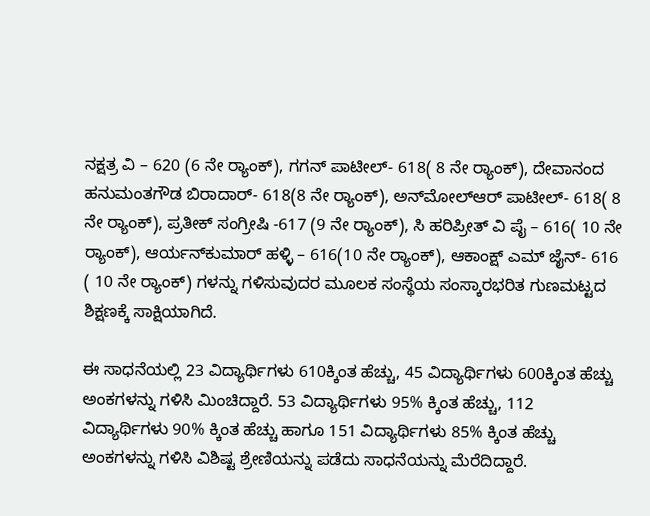ನಕ್ಷತ್ರ ವಿ – 620 (6 ನೇ ರ್‍ಯಾಂಕ್), ಗಗನ್ ಪಾಟೀಲ್- 618( 8 ನೇ ರ್‍ಯಾಂಕ್), ದೇವಾನಂದ ಹನುಮಂತಗೌಡ ಬಿರಾದಾರ್- 618(8 ನೇ ರ್‍ಯಾಂಕ್), ಅನ್‌ಮೋಲ್‌ಆರ್ ಪಾಟೀಲ್- 618( 8 ನೇ ರ್‍ಯಾಂಕ್), ಪ್ರತೀಕ್ ಸಂಗ್ರೀಷಿ -617 (9 ನೇ ರ್‍ಯಾಂಕ್), ಸಿ ಹರಿಪ್ರೀತ್ ವಿ ಪೈ – 616( 10 ನೇ ರ್‍ಯಾಂಕ್), ಆರ್ಯನ್‌ಕುಮಾರ್ ಹಳ್ಳಿ – 616(10 ನೇ ರ್‍ಯಾಂಕ್), ಆಕಾಂಕ್ಷ್ ಎಮ್ ಜೈನ್- 616 ( 10 ನೇ ರ್‍ಯಾಂಕ್) ಗಳನ್ನು ಗಳಿಸುವುದರ ಮೂಲಕ ಸಂಸ್ಥೆಯ ಸಂಸ್ಕಾರಭರಿತ ಗುಣಮಟ್ಟದ ಶಿಕ್ಷಣಕ್ಕೆ ಸಾಕ್ಷಿಯಾಗಿದೆ.

ಈ ಸಾಧನೆಯಲ್ಲಿ 23 ವಿದ್ಯಾರ್ಥಿಗಳು 610ಕ್ಕಿಂತ ಹೆಚ್ಚು, 45 ವಿದ್ಯಾರ್ಥಿಗಳು 600ಕ್ಕಿಂತ ಹೆಚ್ಚು ಅಂಕಗಳನ್ನು ಗಳಿಸಿ ಮಿಂಚಿದ್ದಾರೆ. 53 ವಿದ್ಯಾರ್ಥಿಗಳು 95% ಕ್ಕಿಂತ ಹೆಚ್ಚು, 112 ವಿದ್ಯಾರ್ಥಿಗಳು 90% ಕ್ಕಿಂತ ಹೆಚ್ಚು ಹಾಗೂ 151 ವಿದ್ಯಾರ್ಥಿಗಳು 85% ಕ್ಕಿಂತ ಹೆಚ್ಚು ಅಂಕಗಳನ್ನು ಗಳಿಸಿ ವಿಶಿಷ್ಟ ಶ್ರೇಣಿಯನ್ನು ಪಡೆದು ಸಾಧನೆಯನ್ನು ಮೆರೆದಿದ್ದಾರೆ.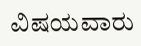ವಿಷಯವಾರು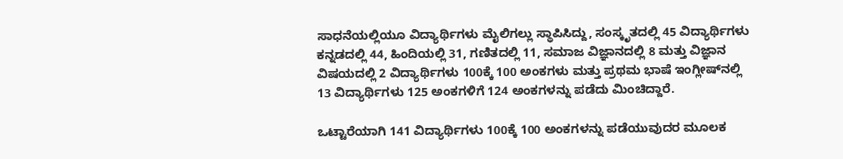ಸಾಧನೆಯಲ್ಲಿಯೂ ವಿದ್ಯಾರ್ಥಿಗಳು ಮೈಲಿಗಲ್ಲು ಸ್ಥಾಪಿಸಿದ್ದು, ಸಂಸ್ಕೃತದಲ್ಲಿ 45 ವಿದ್ಯಾರ್ಥಿಗಳು ಕನ್ನಡದಲ್ಲಿ 44, ಹಿಂದಿಯಲ್ಲಿ 31, ಗಣಿತದಲ್ಲಿ 11, ಸಮಾಜ ವಿಜ್ಞಾನದಲ್ಲಿ 8 ಮತ್ತು ವಿಜ್ಞಾನ ವಿಷಯದಲ್ಲಿ 2 ವಿದ್ಯಾರ್ಥಿಗಳು 100ಕ್ಕೆ 100 ಅಂಕಗಳು ಮತ್ತು ಪ್ರಥಮ ಭಾಷೆ ಇಂಗ್ಲೀಷ್‌ನಲ್ಲಿ 13 ವಿದ್ಯಾರ್ಥಿಗಳು 125 ಅಂಕಗಳಿಗೆ 124 ಅಂಕಗಳನ್ನು ಪಡೆದು ಮಿಂಚಿದ್ದಾರೆ.

ಒಟ್ಟಾರೆಯಾಗಿ 141 ವಿದ್ಯಾರ್ಥಿಗಳು 100ಕ್ಕೆ 100 ಅಂಕಗಳನ್ನು ಪಡೆಯುವುದರ ಮೂಲಕ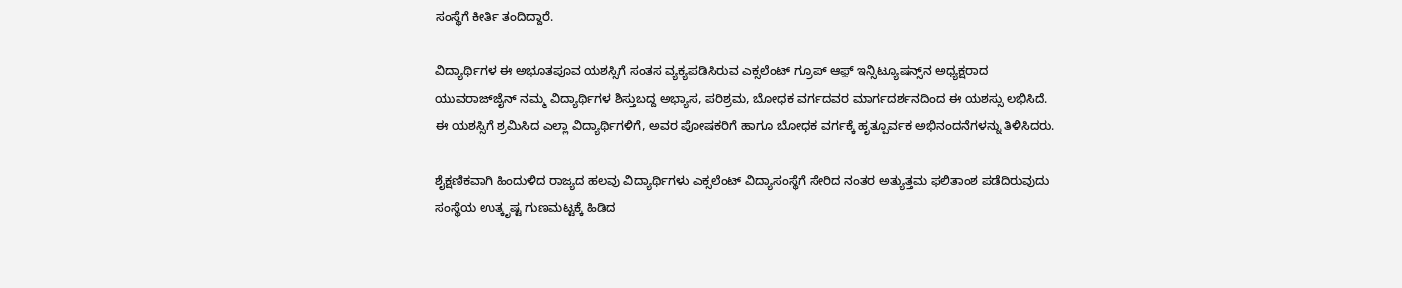ಸಂಸ್ಥೆಗೆ ಕೀರ್ತಿ ತಂದಿದ್ದಾರೆ.

ವಿದ್ಯಾರ್ಥಿಗಳ ಈ ಅಭೂತಪೂವ ಯಶಸ್ಸಿಗೆ ಸಂತಸ ವ್ಯಕ್ಯಪಡಿಸಿರುವ ಎಕ್ಸಲೆಂಟ್ ಗ್ರೂಪ್ ಆಫ಼್ ಇನ್ಸಿಟ್ಯೂಷನ್ಸ್‌ನ ಅಧ್ಯಕ್ಷರಾದ ಯುವರಾಜ್‌ಜೈನ್ ನಮ್ಮ ವಿದ್ಯಾರ್ಥಿಗಳ ಶಿಸ್ತುಬದ್ದ ಅಭ್ಯಾಸ, ಪರಿಶ್ರಮ, ಬೋಧಕ ವರ್ಗದವರ ಮಾರ್ಗದರ್ಶನದಿಂದ ಈ ಯಶಸ್ಸು ಲಭಿಸಿದೆ. ಈ ಯಶಸ್ಸಿಗೆ ಶ್ರಮಿಸಿದ ಎಲ್ಲಾ ವಿದ್ಯಾರ್ಥಿಗಳಿಗೆ, ಅವರ ಪೋಷಕರಿಗೆ ಹಾಗೂ ಬೋಧಕ ವರ್ಗಕ್ಕೆ ಹೃತ್ಪೂರ್ವಕ ಅಭಿನಂದನೆಗಳನ್ನು ತಿಳಿಸಿದರು.

ಶೈಕ್ಷಣಿಕವಾಗಿ ಹಿಂದುಳಿದ ರಾಜ್ಯದ ಹಲವು ವಿದ್ಯಾರ್ಥಿಗಳು ಎಕ್ಸಲೆಂಟ್ ವಿದ್ಯಾಸಂಸ್ಥೆಗೆ ಸೇರಿದ ನಂತರ ಅತ್ಯುತ್ತಮ ಫಲಿತಾಂಶ ಪಡೆದಿರುವುದು ಸಂಸ್ಥೆಯ ಉತ್ಕೃಷ್ಟ ಗುಣಮಟ್ಟಕ್ಕೆ ಹಿಡಿದ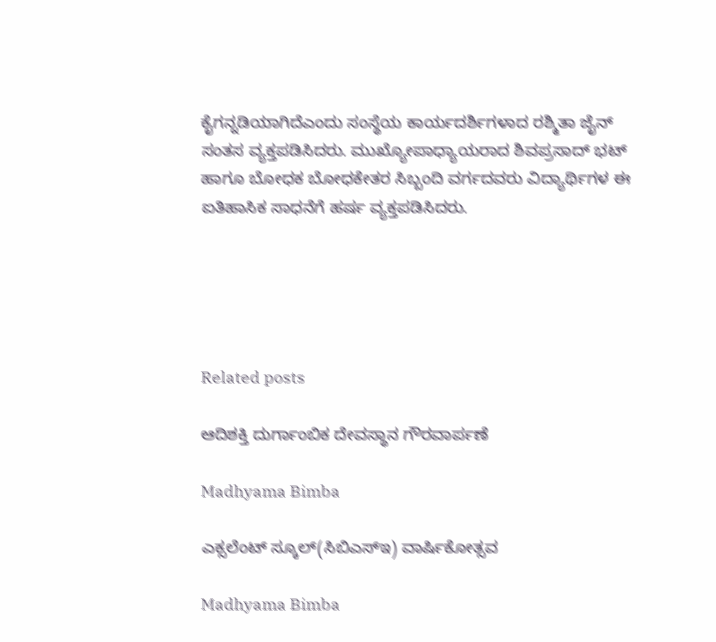ಕೈಗನ್ನಡಿಯಾಗಿದೆಎಂದು ಸಂಸ್ಥೆಯ ಕಾರ್ಯದರ್ಶಿಗಳಾದ ರಶ್ಮಿತಾ ಜೈನ್ ಸಂತಸ ವ್ಯಕ್ತಪಡಿಸಿದರು. ಮುಖ್ಯೋಪಾಧ್ಯಾಯರಾದ ಶಿವಪ್ರಸಾದ್ ಭಟ್ ಹಾಗೂ ಬೋಧಕ ಬೋಧಕೇತರ ಸಿಬ್ಬಂದಿ ವರ್ಗದವರು ವಿದ್ಯಾರ್ಥಿಗಳ ಈ ಐತಿಹಾಸಿಕ ಸಾಧನೆಗೆ ಹರ್ಷ ವ್ಯಕ್ತಪಡಿಸಿದರು.





Related posts

ಆದಿಶಕ್ತಿ ದುರ್ಗಾಂಬಿಕ ದೇವಸ್ಥಾನ ಗೌರವಾರ್ಪಣೆ

Madhyama Bimba

ಎಕ್ಸಲೆಂಟ್ ಸ್ಕೂಲ್(ಸಿಬಿಎಸ್ಇ) ವಾರ್ಷಿಕೋತ್ಸವ

Madhyama Bimba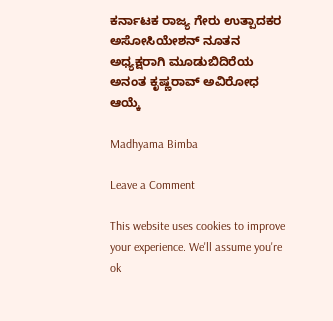ಕರ್ನಾಟಕ ರಾಜ್ಯ ಗೇರು ಉತ್ಪಾದಕರ ಅಸೋಸಿಯೇಶನ್ ನೂತನ ಅಧ್ಯಕ್ಷರಾಗಿ ಮೂಡುಬಿದಿರೆಯ ಅನಂತ ಕೃಷ್ಣರಾವ್ ಅವಿರೋಧ ಆಯ್ಕೆ

Madhyama Bimba

Leave a Comment

This website uses cookies to improve your experience. We'll assume you're ok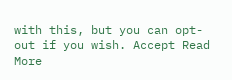with this, but you can opt-out if you wish. Accept Read More